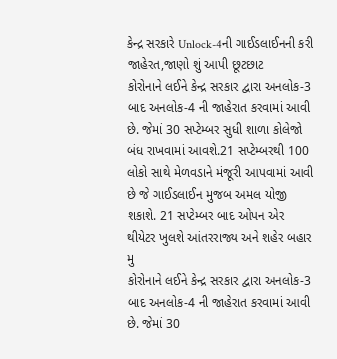કેન્દ્ર સરકારે Unlock-4ની ગાઈડલાઈનની કરી જાહેરત,જાણો શું આપી છૂટછાટ
કોરોનાને લઈને કેન્દ્ર સરકાર દ્વારા અનલોક-3 બાદ અનલોક-4 ની જાહેરાત કરવામાં આવી છે. જેમાં 30 સપ્ટેમ્બર સુધી શાળા કોલેજો બંધ રાખવામાં આવશે.21 સપ્ટેમ્બરથી 100 લોકો સાથે મેળવડાને મંજૂરી આપવામાં આવી છે જે ગાઈડલાઈન મુજબ અમલ યોજી શકાશે. 21 સપ્ટેમ્બર બાદ ઓપન એર થીયેટર ખુલશે આંતરરાજ્ય અને શહેર બહાર મુ
કોરોનાને લઈને કેન્દ્ર સરકાર દ્વારા અનલોક-3 બાદ અનલોક-4 ની જાહેરાત કરવામાં આવી છે. જેમાં 30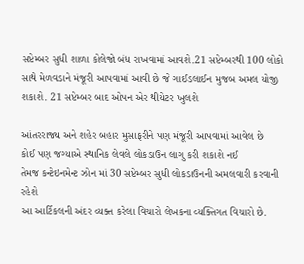સપ્ટેમ્બર સુધી શાળા કોલેજો બંધ રાખવામાં આવશે.21 સપ્ટેમ્બરથી 100 લોકો સાથે મેળવડાને મંજૂરી આપવામાં આવી છે જે ગાઈડલાઈન મુજબ અમલ યોજી શકાશે. 21 સપ્ટેમ્બર બાદ ઓપન એર થીયેટર ખુલશે

આંતરરાજ્ય અને શહેર બહાર મુસાફરીને પણ મંજૂરી આપવામાં આવેલ છે
કોઈ પણ જગ્યાએ સ્થાનિક લેવલે લોકડાઉન લાગુ કરી શકાશે નઈ
તેમજ કન્ટેઇનમેન્ટ ઝોન માં 30 સપ્ટેમ્બર સુધી લોકડાઉનની અમલવારી કરવાની રહેશે
આ આર્ટિકલની અંદર વ્યક્ત કરેલા વિચારો લેખકના વ્યક્તિગત વિચારો છે.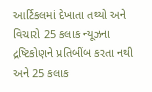આર્ટિકલમાં દેખાતા તથ્યો અને વિચારો 25 કલાક ન્યૂઝના દ્રષ્ટિકોણને પ્રતિબીંબ કરતા નથી અને 25 કલાક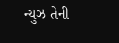ન્યુઝ તેની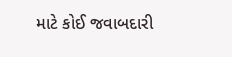માટે કોઈ જવાબદારી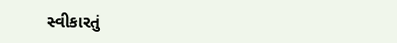સ્વીકારતું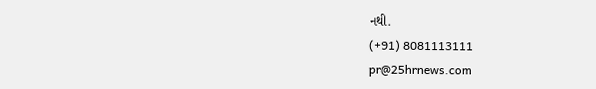નથી.
(+91) 8081113111
pr@25hrnews.com